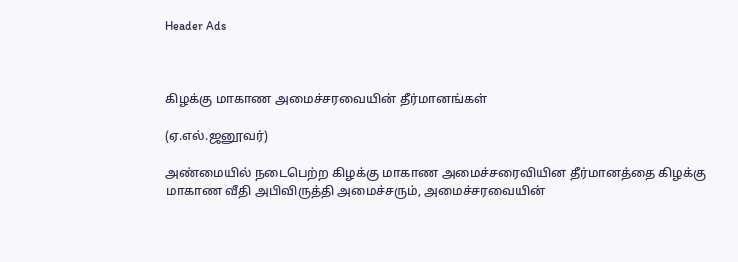Header Ads



கிழக்கு மாகாண அமைச்சரவையின் தீர்மானங்கள்

(ஏ.எல்.ஜனூவர்)

அண்மையில் நடைபெற்ற கிழக்கு மாகாண அமைச்சரைவியின தீர்மானத்தை கிழக்கு மாகாண வீதி அபிவிருத்தி அமைச்சரும், அமைச்சரவையின்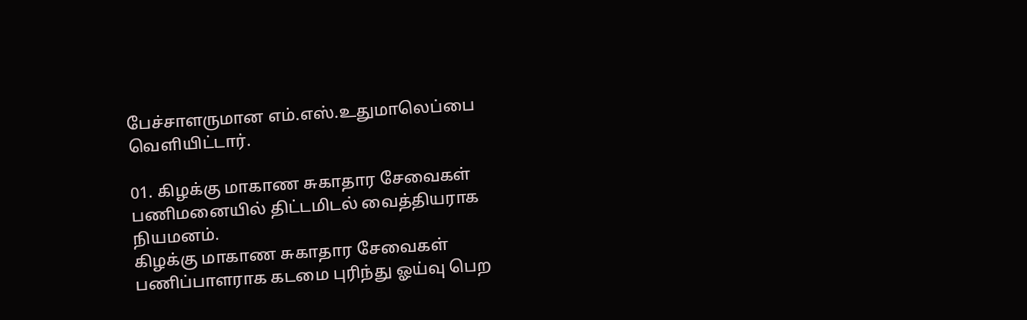பேச்சாளருமான எம்.எஸ்.உதுமாலெப்பை வெளியிட்டார்.

01. கிழக்கு மாகாண சுகாதார சேவைகள் பணிமனையில் திட்டமிடல் வைத்தியராக நியமனம்.
கிழக்கு மாகாண சுகாதார சேவைகள் பணிப்பாளராக கடமை புரிந்து ஓய்வு பெற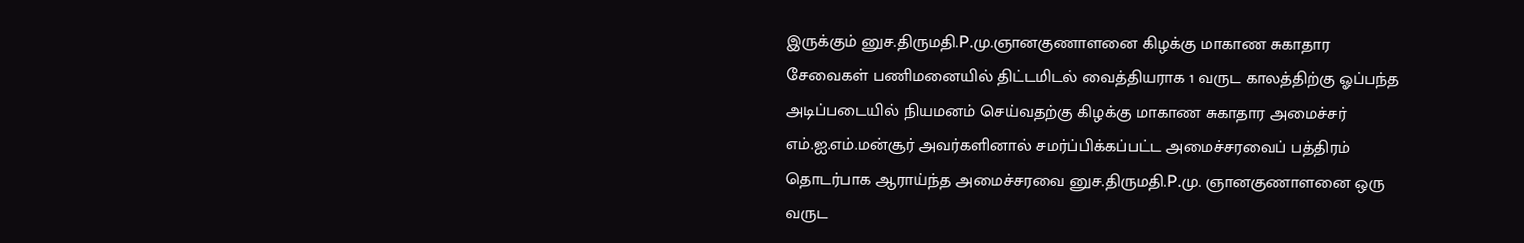இருக்கும் னுச.திருமதி.P.மு.ஞானகுணாளனை கிழக்கு மாகாண சுகாதார சேவைகள் பணிமனையில் திட்டமிடல் வைத்தியராக 1 வருட காலத்திற்கு ஓப்பந்த அடிப்படையில் நியமனம் செய்வதற்கு கிழக்கு மாகாண சுகாதார அமைச்சர் எம்.ஐ.எம்.மன்சூர் அவர்களினால் சமர்ப்பிக்கப்பட்ட அமைச்சரவைப் பத்திரம் தொடர்பாக ஆராய்ந்த அமைச்சரவை னுச.திருமதி.P.மு. ஞானகுணாளனை ஒரு வருட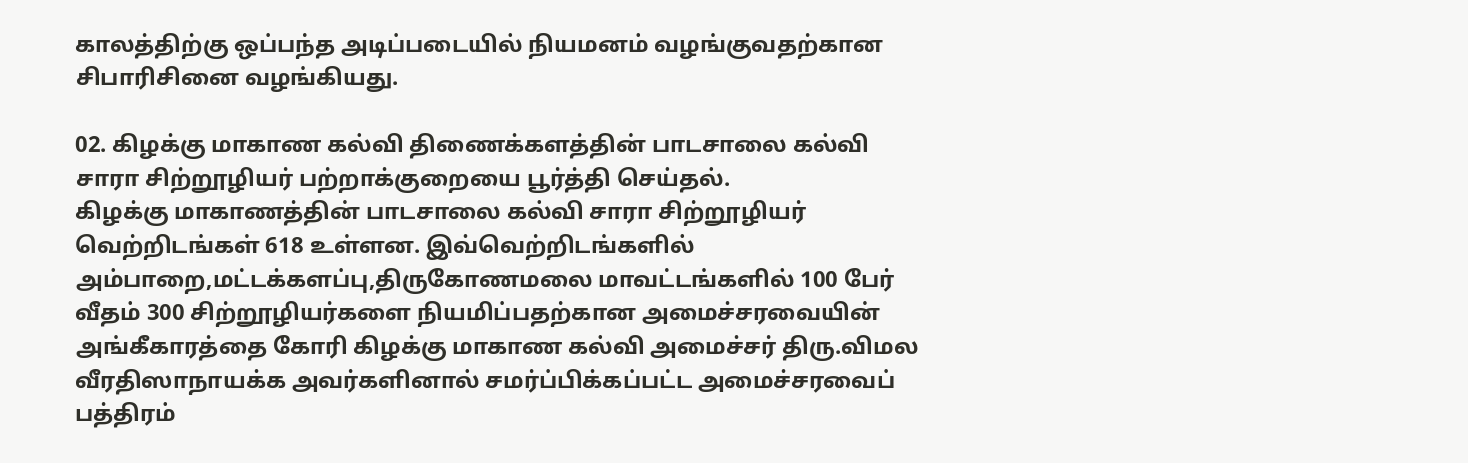காலத்திற்கு ஒப்பந்த அடிப்படையில் நியமனம் வழங்குவதற்கான சிபாரிசினை வழங்கியது.

02. கிழக்கு மாகாண கல்வி திணைக்களத்தின் பாடசாலை கல்வி சாரா சிற்றூழியர் பற்றாக்குறையை பூர்த்தி செய்தல்.
கிழக்கு மாகாணத்தின் பாடசாலை கல்வி சாரா சிற்றூழியர் வெற்றிடங்கள் 618 உள்ளன. இவ்வெற்றிடங்களில் அம்பாறை,மட்டக்களப்பு,திருகோணமலை மாவட்டங்களில் 100 பேர் வீதம் 300 சிற்றூழியர்களை நியமிப்பதற்கான அமைச்சரவையின் அங்கீகாரத்தை கோரி கிழக்கு மாகாண கல்வி அமைச்சர் திரு.விமல வீரதிஸாநாயக்க அவர்களினால் சமர்ப்பிக்கப்பட்ட அமைச்சரவைப் பத்திரம்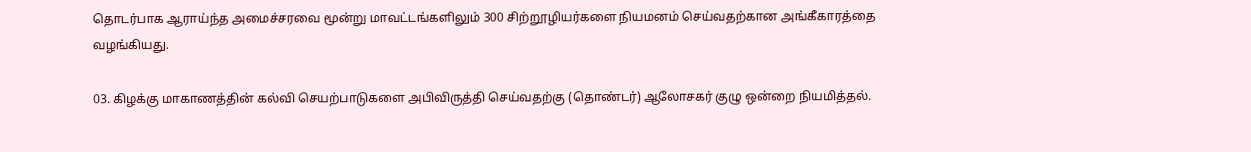தொடர்பாக ஆராய்ந்த அமைச்சரவை மூன்று மாவட்டங்களிலும் 300 சிற்றூழியர்களை நியமனம் செய்வதற்கான அங்கீகாரத்தை வழங்கியது.

03. கிழக்கு மாகாணத்தின் கல்வி செயற்பாடுகளை அபிவிருத்தி செய்வதற்கு (தொண்டர்) ஆலோசகர் குழு ஒன்றை நியமித்தல்.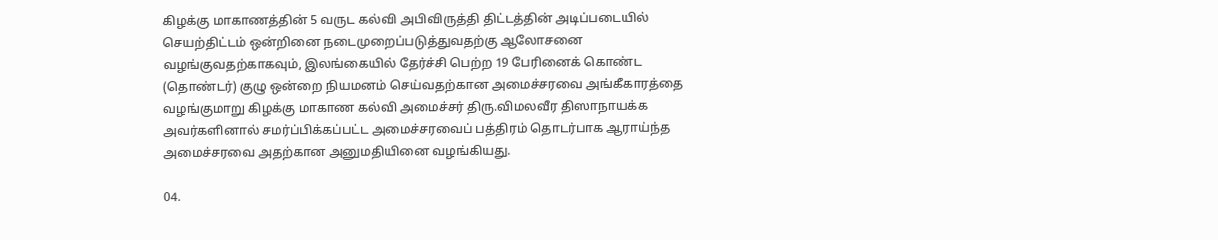கிழக்கு மாகாணத்தின் 5 வருட கல்வி அபிவிருத்தி திட்டத்தின் அடிப்படையில் செயற்திட்டம் ஒன்றினை நடைமுறைப்படுத்துவதற்கு ஆலோசனை வழங்குவதற்காகவும், இலங்கையில் தேர்ச்சி பெற்ற 19 பேரினைக் கொண்ட (தொண்டர்) குழு ஒன்றை நியமனம் செய்வதற்கான அமைச்சரவை அங்கீகாரத்தை வழங்குமாறு கிழக்கு மாகாண கல்வி அமைச்சர் திரு.விமலவீர திஸாநாயக்க அவர்களினால் சமர்ப்பிக்கப்பட்ட அமைச்சரவைப் பத்திரம் தொடர்பாக ஆராய்ந்த அமைச்சரவை அதற்கான அனுமதியினை வழங்கியது.

04.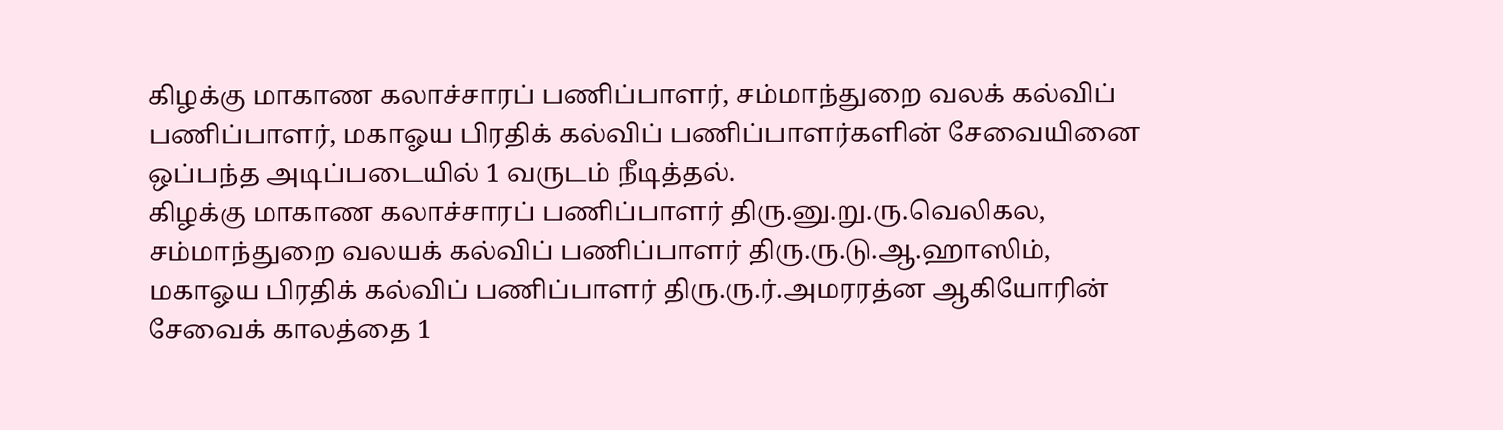கிழக்கு மாகாண கலாச்சாரப் பணிப்பாளர், சம்மாந்துறை வலக் கல்விப் பணிப்பாளர், மகாஓய பிரதிக் கல்விப் பணிப்பாளர்களின் சேவையினை ஒப்பந்த அடிப்படையில் 1 வருடம் நீடித்தல்.
கிழக்கு மாகாண கலாச்சாரப் பணிப்பாளர் திரு.னு.று.ரு.வெலிகல, சம்மாந்துறை வலயக் கல்விப் பணிப்பாளர் திரு.ரு.டு.ஆ.ஹாஸிம், மகாஓய பிரதிக் கல்விப் பணிப்பாளர் திரு.ரு.ர்.அமரரத்ன ஆகியோரின் சேவைக் காலத்தை 1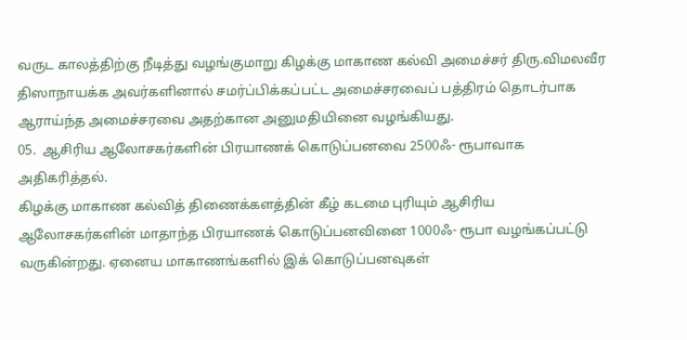வருட காலத்திற்கு நீடித்து வழங்குமாறு கிழக்கு மாகாண கல்வி அமைச்சர் திரு.விமலவீர திஸாநாயக்க அவர்களினால் சமர்ப்பிக்கப்பட்ட அமைச்சரவைப் பத்திரம் தொடர்பாக ஆராய்ந்த அமைச்சரவை அதற்கான அனுமதியினை வழங்கியது.
05.  ஆசிரிய ஆலோசகர்களின் பிரயாணக் கொடுப்பனவை 2500ஃ- ரூபாவாக அதிகரித்தல்.
கிழக்கு மாகாண கல்வித் திணைக்களத்தின் கீழ் கடமை புரியும் ஆசிரிய ஆலோசகர்களின் மாதாந்த பிரயாணக் கொடுப்பனவினை 1000ஃ- ரூபா வழங்கப்பட்டு வருகின்றது. ஏனைய மாகாணங்களில் இக் கொடுப்பனவுகள்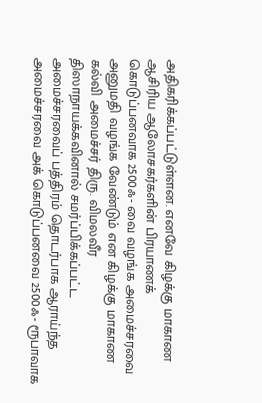அதிகரிக்கப்பட்டுள்ளன. எனவே கிழக்கு மாகாண ஆசிரிய ஆலோசகர்களின் பிரயாணக் கொடுப்பனவாக 2500ஃ- வை வழங்க அமைச்சரவை அனுமதி வழங்க வேண்டும் என கிழக்கு மாகாண கல்வி அமைச்சர் திரு. விமலவீர திஸாநாயக்கவினால் சமர்ப்பிக்கப்பட்ட அமைச்சரவைப் பத்திரம் தொடர்பாக ஆராய்ந்த அமைச்சரவை அக் கொடுப்பனவை 2500ஃ- ரூபாவாக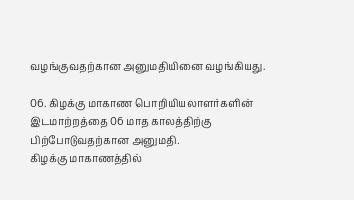வழங்குவதற்கான அனுமதியினை வழங்கியது.

06. கிழக்கு மாகாண பொறியியலாளர்களின் இடமாற்றத்தை 06 மாத காலத்திற்கு பிற்போடுவதற்கான அனுமதி.
கிழக்கு மாகாணத்தில்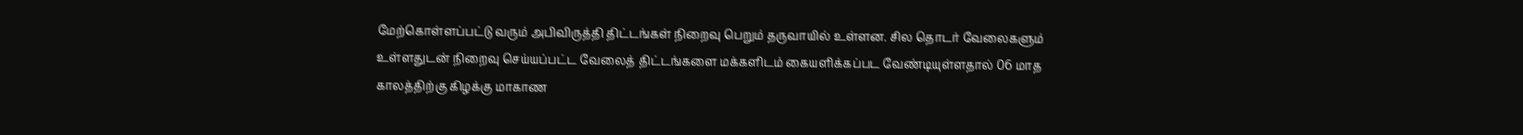மேற்கொள்ளப்பட்டு வரும் அபிவிருத்தி திட்டங்கள் நிறைவு பெறும் தருவாயில் உள்ளன. சில தொடர் வேலைகளும் உள்ளதுடன் நிறைவு செய்யப்பட்ட வேலைத் திட்டங்களை மக்களிடம் கையளிக்கப்பட வேண்டியுள்ளதால் 06 மாத காலத்திற்கு கிழக்கு மாகாண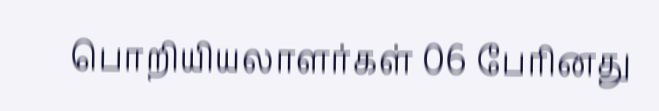பொறியியலாளர்கள் 06 பேரினது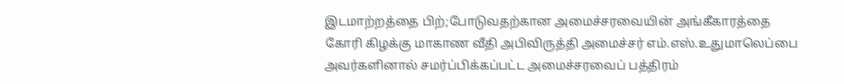இடமாற்றத்தை பிற்;போடுவதற்கான அமைச்சரவையின் அங்கீகாரத்தை கோரி கிழக்கு மாகாண வீதி அபிவிருத்தி அமைச்சர் எம்.எஸ்.உதுமாலெப்பை அவர்களினால் சமர்ப்பிக்கப்பட்ட அமைச்சரவைப் பத்திரம்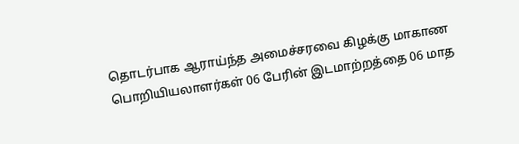தொடர்பாக ஆராய்ந்த அமைச்சரவை கிழக்கு மாகாண பொறியியலாளர்கள் 06 பேரின் இடமாற்றத்தை 06 மாத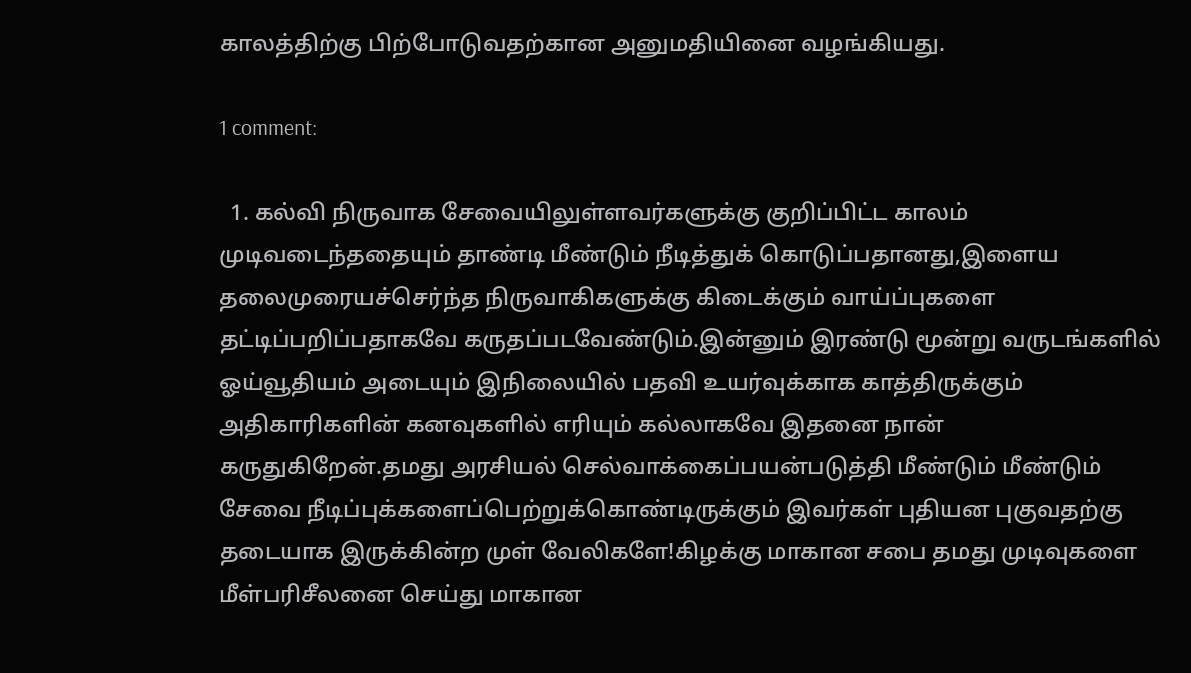காலத்திற்கு பிற்போடுவதற்கான அனுமதியினை வழங்கியது.

1 comment:

  1. கல்வி நிருவாக சேவையிலுள்ளவர்களுக்கு குறிப்பிட்ட காலம் முடிவடைந்ததையும் தாண்டி மீண்டும் நீடித்துக் கொடுப்பதானது,இளைய தலைமுரையச்செர்ந்த நிருவாகிகளுக்கு கிடைக்கும் வாய்ப்புகளை தட்டிப்பறிப்பதாகவே கருதப்படவேண்டும்.இன்னும் இரண்டு மூன்று வருடங்களில் ஓய்வூதியம் அடையும் இநிலையில் பதவி உயர்வுக்காக காத்திருக்கும் அதிகாரிகளின் கனவுகளில் எரியும் கல்லாகவே இதனை நான் கருதுகிறேன்.தமது அரசியல் செல்வாக்கைப்பயன்படுத்தி மீண்டும் மீண்டும் சேவை நீடிப்புக்களைப்பெற்றுக்கொண்டிருக்கும் இவர்கள் புதியன புகுவதற்கு தடையாக இருக்கின்ற முள் வேலிகளே!கிழக்கு மாகான சபை தமது முடிவுகளை மீள்பரிசீலனை செய்து மாகான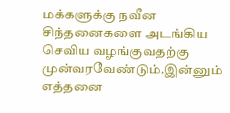மக்களுக்கு நவீன சிந்தனைகளை அடங்கிய செவிய வழங்குவதற்கு முன்வரவேண்டும்.இன்னும் எத்தனை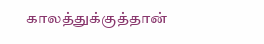காலத்துக்குத்தான்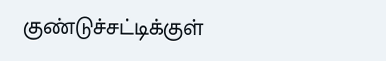குண்டுச்சட்டிக்குள்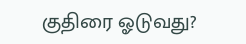குதிரை ஓடுவது?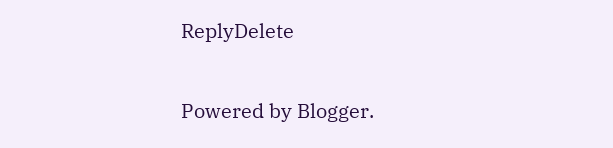ReplyDelete

Powered by Blogger.